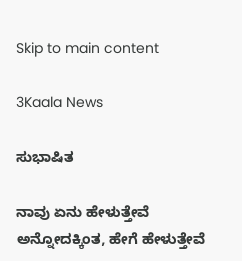Skip to main content

3Kaala News

ಸುಭಾಷಿತ

ನಾವು ಏನು ಹೇಳುತ್ತೇವೆ ಅನ್ನೋದಕ್ಕಿಂತ, ಹೇಗೆ ಹೇಳುತ್ತೇವೆ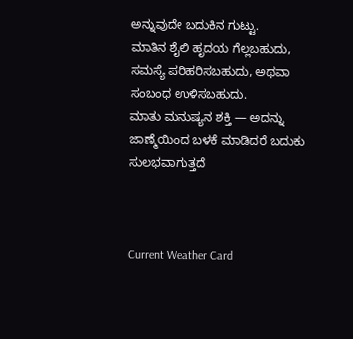ಅನ್ನುವುದೇ ಬದುಕಿನ ಗುಟ್ಟು.
ಮಾತಿನ ಶೈಲಿ ಹೃದಯ ಗೆಲ್ಲಬಹುದು, ಸಮಸ್ಯೆ ಪರಿಹರಿಸಬಹುದು, ಅಥವಾ ಸಂಬಂಧ ಉಳಿಸಬಹುದು.
ಮಾತು ಮನುಷ್ಯನ ಶಕ್ತಿ — ಅದನ್ನು ಜಾಣ್ಮೆಯಿಂದ ಬಳಕೆ ಮಾಡಿದರೆ ಬದುಕು ಸುಲಭವಾಗುತ್ತದೆ



Current Weather Card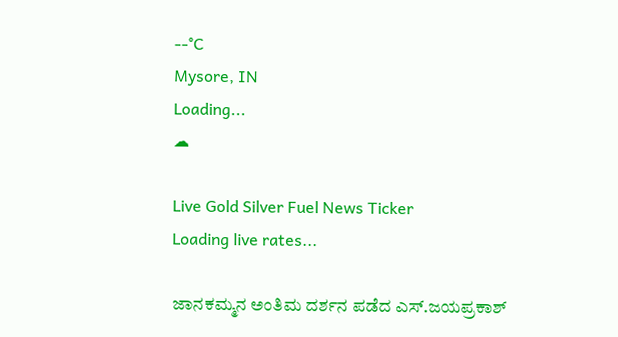--°C
Mysore, IN
Loading...
☁

Live Gold Silver Fuel News Ticker
Loading live rates...

ಜಾನಕಮ್ಮನ ಅಂತಿಮ ದರ್ಶನ ಪಡೆದ ಎಸ್.ಜಯಪ್ರಕಾಶ್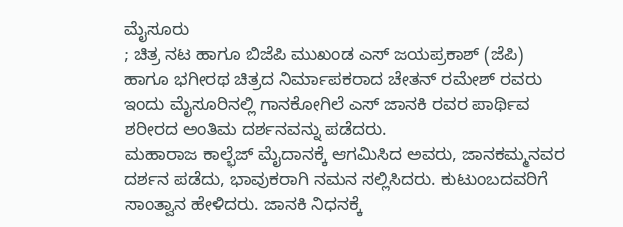ಮೈಸೂರು
; ಚಿತ್ರ ನಟ ಹಾಗೂ ಬಿಜೆಪಿ ಮುಖಂಡ ಎಸ್ ಜಯಪ್ರಕಾಶ್ (ಜೆಪಿ) ಹಾಗೂ ಭಗೀರಥ ಚಿತ್ರದ ನಿರ್ಮಾಪಕರಾದ ಚೇತನ್ ರಮೇಶ್ ರವರು ಇಂದು ಮೈಸೂರಿನಲ್ಲಿ ಗಾನಕೋಗಿಲೆ ಎಸ್ ಜಾನಕಿ ರವರ ಪಾರ್ಥಿವ ಶರೀರದ ಅಂತಿಮ ದರ್ಶನವನ್ನು ಪಡೆದರು.
ಮಹಾರಾಜ ಕಾಲ್ಭೆಜ್ ಮೈದಾನಕ್ಕೆ ಆಗಮಿಸಿದ ಅವರು, ಜಾನಕಮ್ಮನವರ ದರ್ಶನ ಪಡೆದು, ಭಾವುಕರಾಗಿ ನಮನ ಸಲ್ಲಿಸಿದರು. ಕುಟುಂಬದವರಿಗೆ ಸಾಂತ್ವಾನ ಹೇಳಿದರು. ಜಾನಕಿ ನಿಧನಕ್ಕೆ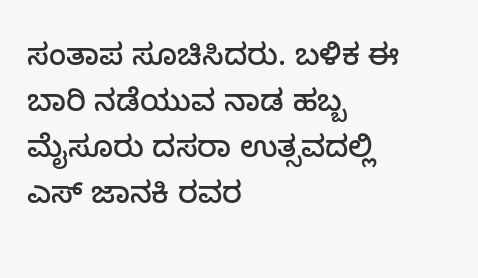ಸಂತಾಪ ಸೂಚಿಸಿದರು. ಬಳಿಕ ಈ ಬಾರಿ ನಡೆಯುವ ನಾಡ ಹಬ್ಬ ಮೈಸೂರು ದಸರಾ ಉತ್ಸವದಲ್ಲಿ ಎಸ್ ಜಾನಕಿ ರವರ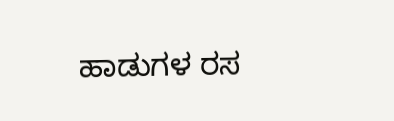ಹಾಡುಗಳ ರಸ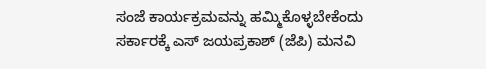ಸಂಜೆ ಕಾರ್ಯಕ್ರಮವನ್ನು ಹಮ್ಮಿಕೊಳ್ಳಬೇಕೆಂದು ಸರ್ಕಾರಕ್ಕೆ ಎಸ್ ಜಯಪ್ರಕಾಶ್ (ಜೆಪಿ) ಮನವಿ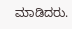ಮಾಡಿದರು.